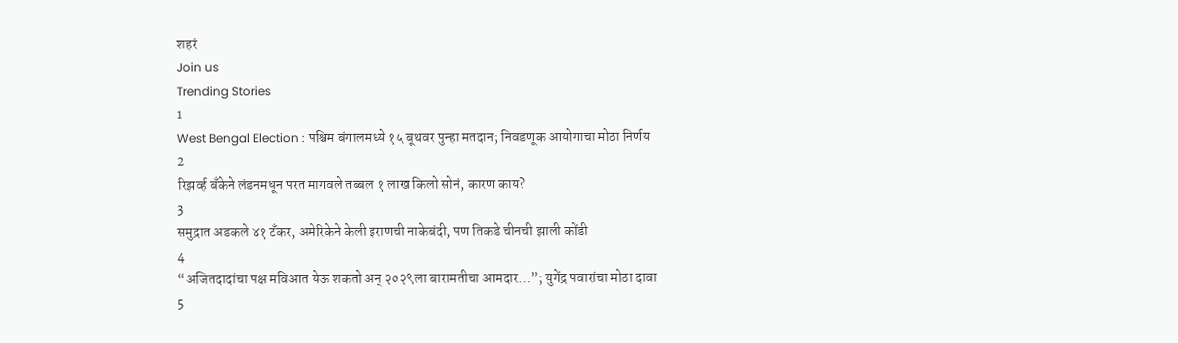शहरं
Join us
Trending Stories
1
West Bengal Election : पश्चिम बंगालमध्ये १५ बूथवर पुन्हा मतदान; निवडणूक आयोगाचा मोठा निर्णय
2
रिझर्व्ह बँकेने लंडनमधून परत मागवले तब्बल १ लाख किलो सोनं, कारण काय?
3
समुद्रात अडकले ४१ टँकर, अमेरिकेने केली इराणची नाकेबंदी, पण तिकडे चीनची झाली कोंडी
4
“अजितदादांचा पक्ष मविआत येऊ शकतो अन् २०२९ला बारामतीचा आमदार…”; युगेंद्र पवारांचा मोठा दावा
5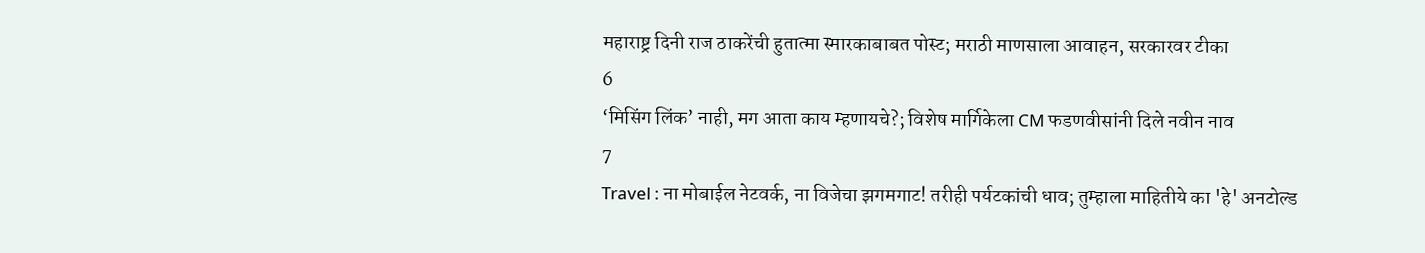महाराष्ट्र दिनी राज ठाकरेंची हुतात्मा स्मारकाबाबत पोस्ट; मराठी माणसाला आवाहन, सरकारवर टीका
6
‘मिसिंग लिंक’ नाही, मग आता काय म्हणायचे?; विशेष मार्गिकेला CM फडणवीसांनी दिले नवीन नाव
7
Travel : ना मोबाईल नेटवर्क, ना विजेचा झगमगाट! तरीही पर्यटकांची धाव; तुम्हाला माहितीये का 'हे' अनटोल्ड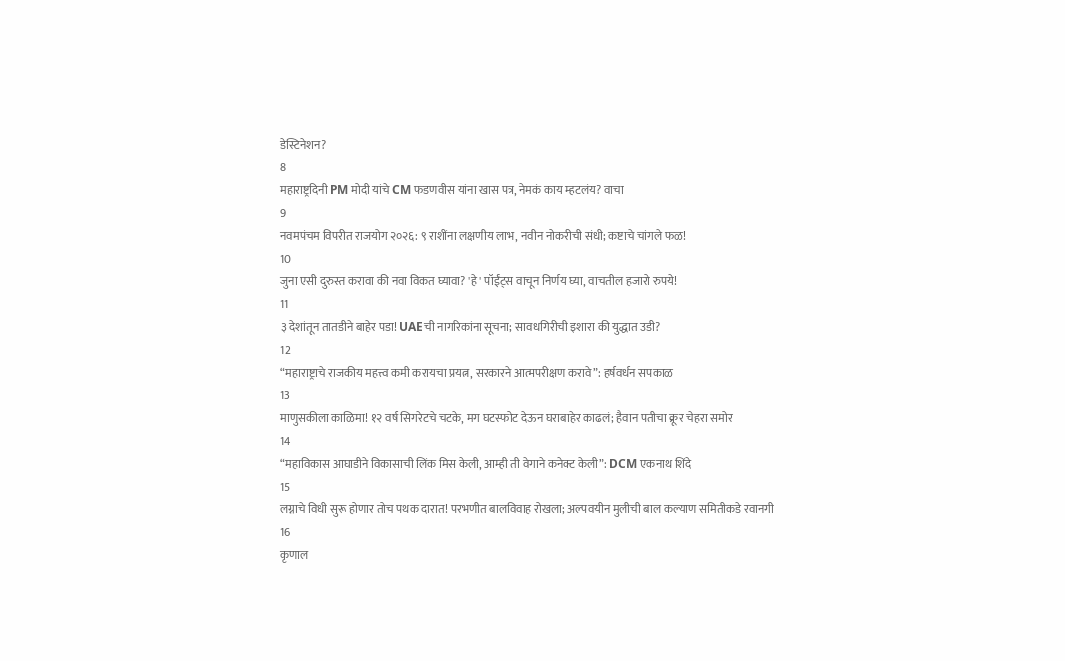डेस्टिनेशन?
8
महाराष्ट्रदिनी PM मोदी यांचे CM फडणवीस यांना खास पत्र, नेमकं काय म्हटलंय? वाचा
9
नवमपंचम विपरीत राजयोग २०२६: ९ राशींना लक्षणीय लाभ, नवीन नोकरीची संधी; कष्टाचे चांगले फळ!
10
जुना एसी दुरुस्त करावा की नवा विकत घ्यावा? 'हे' पॉईंट्स वाचून निर्णय घ्या, वाचतील हजारो रुपये!
11
३ देशांतून तातडीने बाहेर पडा! UAEची नागरिकांना सूचना; सावधगिरीची इशारा की युद्धात उडी?
12
“महाराष्ट्राचे राजकीय महत्त्व कमी करायचा प्रयत्न, सरकारने आत्मपरीक्षण करावे”: हर्षवर्धन सपकाळ
13
माणुसकीला काळिमा! १२ वर्ष सिगरेटचे चटके, मग घटस्फोट देऊन घराबाहेर काढलं; हैवान पतीचा क्रूर चेहरा समोर
14
“महाविकास आघाडीने विकासाची लिंक मिस केली, आम्ही ती वेगाने कनेक्ट केली”: DCM एकनाथ शिंदे
15
लग्नाचे विधी सुरू होणार तोच पथक दारात! परभणीत बालविवाह रोखला; अल्पवयीन मुलीची बाल कल्याण समितीकडे रवानगी
16
कृणाल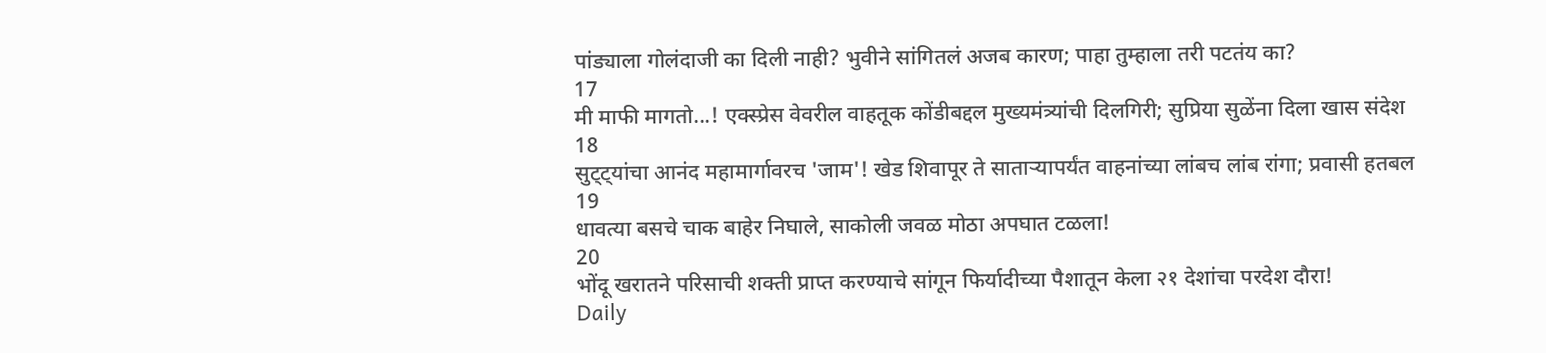पांड्याला गोलंदाजी का दिली नाही? भुवीने सांगितलं अजब कारण; पाहा तुम्हाला तरी पटतंय का?
17
मी माफी मागतो...! एक्स्प्रेस वेवरील वाहतूक कोंडीबद्दल मुख्यमंत्र्यांची दिलगिरी; सुप्रिया सुळेंना दिला खास संदेश
18
सुट्ट्यांचा आनंद महामार्गावरच 'जाम'! खेड शिवापूर ते साताऱ्यापर्यंत वाहनांच्या लांबच लांब रांगा; प्रवासी हतबल
19
धावत्या बसचे चाक बाहेर निघाले, साकोली जवळ मोठा अपघात टळला!
20
भोंदू खरातने परिसाची शक्ती प्राप्त करण्याचे सांगून फिर्यादीच्या पैशातून केला २१ देशांचा परदेश दौरा!
Daily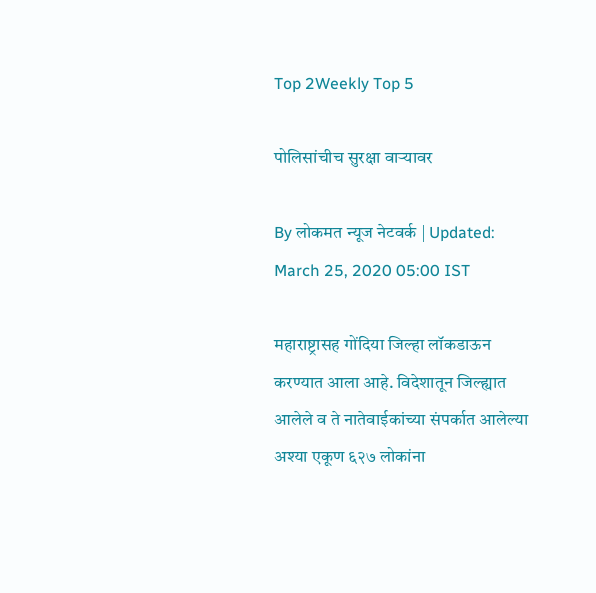Top 2Weekly Top 5

पोलिसांचीच सुरक्षा वाऱ्यावर

By लोकमत न्यूज नेटवर्क | Updated: March 25, 2020 05:00 IST

महाराष्ट्रासह गोंदिया जिल्हा लॉकडाऊन करण्यात आला आहे. विदेशातून जिल्ह्यात आलेले व ते नातेवाईकांच्या संपर्कात आलेल्या अश्या एकूण ६२७ लोकांना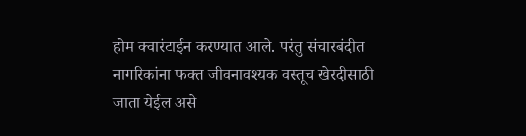होम क्वारंटाईन करण्यात आले. परंतु संचारबंदीत नागरिकांना फक्त जीवनावश्यक वस्तूच खेरदीसाठी जाता येईल असे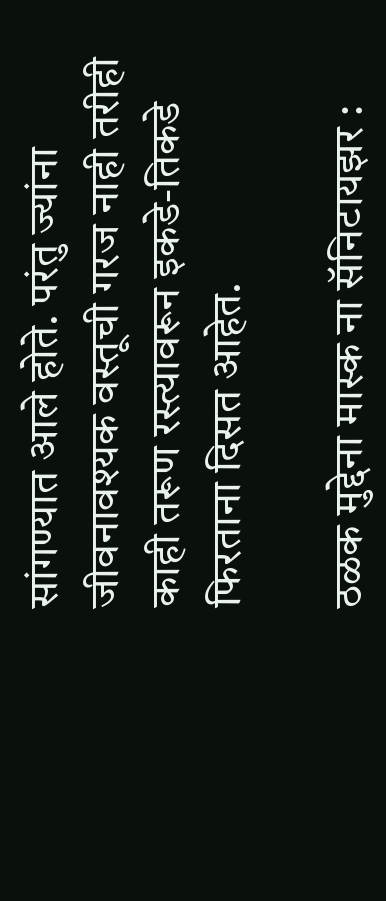सांगण्यात आले होते. परंतु ज्यांना जीवनावश्यक वस्तूची गरज नाही तरीही काही तरूण रस्त्यावरून इकडे-तिकडे फिरताना दिसत आहेत.

ठळक मुद्देना मास्क ना सॅनिटायझर :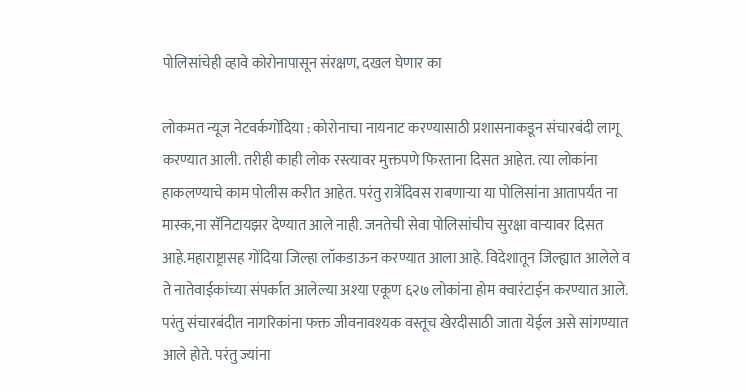पोलिसांचेही व्हावे कोरोनापासून संरक्षण, दखल घेणार का

लोकमत न्यूज नेटवर्कगोंदिया : कोरोनाचा नायनाट करण्यासाठी प्रशासनाकडून संचारबंदी लागू करण्यात आली. तरीही काही लोक रस्त्यावर मुक्तपणे फिरताना दिसत आहेत. त्या लोकांना हाकलण्याचे काम पोलीस करीत आहेत. परंतु रात्रेंदिवस राबणाऱ्या या पोलिसांना आतापर्यंत ना मास्क,ना सॅनिटायझर देण्यात आले नाही. जनतेची सेवा पोलिसांचीच सुरक्षा वाऱ्यावर दिसत आहे.महाराष्ट्रासह गोंदिया जिल्हा लॉकडाऊन करण्यात आला आहे. विदेशातून जिल्ह्यात आलेले व ते नातेवाईकांच्या संपर्कात आलेल्या अश्या एकूण ६२७ लोकांना होम क्वारंटाईन करण्यात आले. परंतु संचारबंदीत नागरिकांना फक्त जीवनावश्यक वस्तूच खेरदीसाठी जाता येईल असे सांगण्यात आले होते. परंतु ज्यांना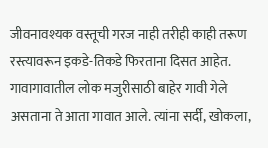जीवनावश्यक वस्तूची गरज नाही तरीही काही तरूण रस्त्यावरून इकडे-तिकडे फिरताना दिसत आहेत. गावागावातील लोक मजुरीसाठी बाहेर गावी गेले असताना ते आता गावात आले. त्यांना सर्दी, खोकला,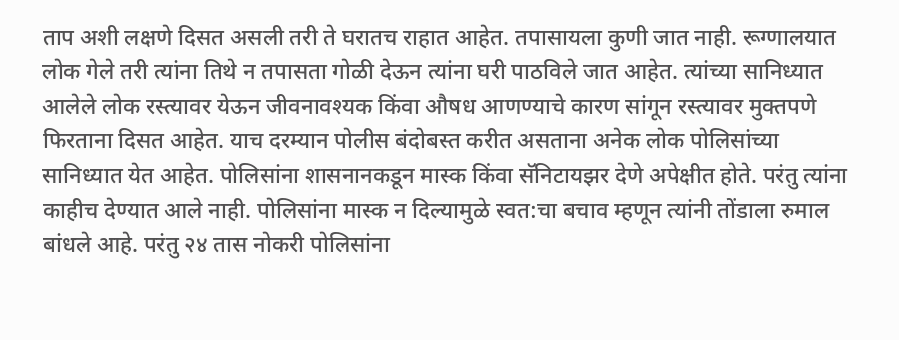ताप अशी लक्षणे दिसत असली तरी ते घरातच राहात आहेत. तपासायला कुणी जात नाही. रूग्णालयात लोक गेले तरी त्यांना तिथे न तपासता गोळी देऊन त्यांना घरी पाठविले जात आहेत. त्यांच्या सानिध्यात आलेले लोक रस्त्यावर येऊन जीवनावश्यक किंवा औषध आणण्याचे कारण सांगून रस्त्यावर मुक्तपणे फिरताना दिसत आहेत. याच दरम्यान पोलीस बंदोबस्त करीत असताना अनेक लोक पोलिसांच्या सानिध्यात येत आहेत. पोलिसांना शासनानकडून मास्क किंवा सॅनिटायझर देणे अपेक्षीत होते. परंतु त्यांना काहीच देण्यात आले नाही. पोलिसांना मास्क न दिल्यामुळे स्वत:चा बचाव म्हणून त्यांनी तोंडाला रुमाल बांधले आहे. परंतु २४ तास नोकरी पोलिसांना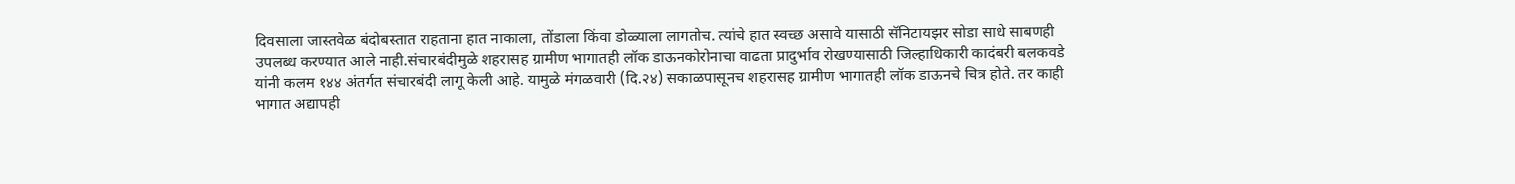दिवसाला जास्तवेळ बंदोबस्तात राहताना हात नाकाला, तोंडाला किंवा डोळ्याला लागतोच. त्यांचे हात स्वच्छ असावे यासाठी सॅनिटायझर सोडा साधे साबणही उपलब्ध करण्यात आले नाही.संचारबंदीमुळे शहरासह ग्रामीण भागातही लॉक डाऊनकोरोनाचा वाढता प्रादुर्भाव रोखण्यासाठी जिल्हाधिकारी कादंबरी बलकवडे यांनी कलम १४४ अंतर्गत संचारबंदी लागू केली आहे. यामुळे मंगळवारी (दि.२४) सकाळपासूनच शहरासह ग्रामीण भागातही लॉक डाऊनचे चित्र होते. तर काही भागात अद्यापही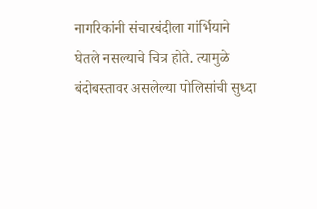नागरिकांनी संचारबंदीला गांर्भियाने घेतले नसल्याचे चित्र होते. त्यामुळे बंदोबस्तावर असलेल्या पोलिसांची सुध्दा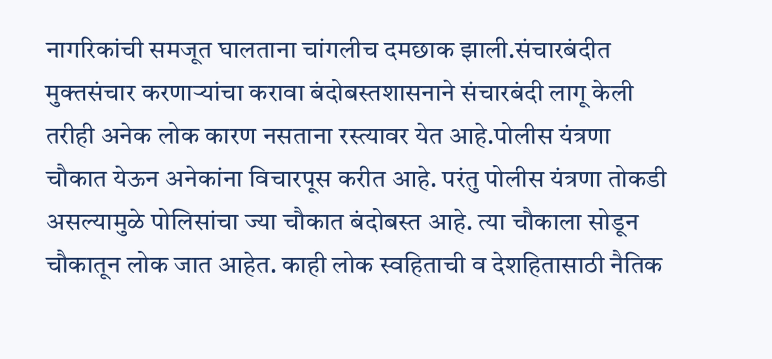नागरिकांची समजूत घालताना चांगलीच दमछाक झाली.संचारबंदीत मुक्तसंचार करणाऱ्यांचा करावा बंदोबस्तशासनाने संचारबंदी लागू केली तरीही अनेक लोक कारण नसताना रस्त्यावर येत आहे.पोलीस यंत्रणा चौकात येऊन अनेकांना विचारपूस करीत आहे. परंतु पोलीस यंत्रणा तोकडी असल्यामुळे पोलिसांचा ज्या चौकात बंदोबस्त आहे. त्या चौकाला सोडून चौकातून लोक जात आहेत. काही लोक स्वहिताची व देशहितासाठी नैतिक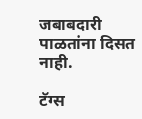जबाबदारी पाळतांना दिसत नाही.

टॅग्स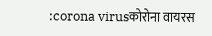:corona virusकोरोना वायरस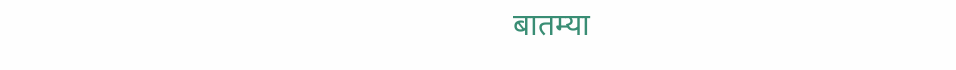बातम्या